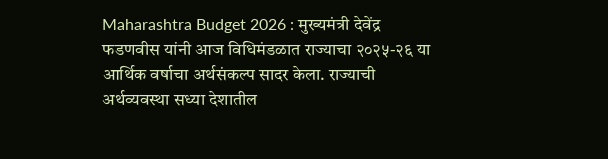Maharashtra Budget 2026 : मुख्यमंत्री देवेंद्र फडणवीस यांनी आज विधिमंडळात राज्याचा २०२५-२६ या आर्थिक वर्षाचा अर्थसंकल्प सादर केला. राज्याची अर्थव्यवस्था सध्या देशातील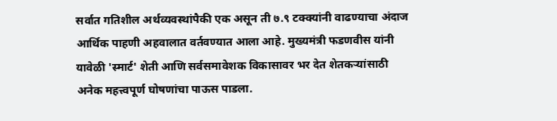सर्वात गतिशील अर्थव्यवस्थांपैकी एक असून ती ७.९ टक्क्यांनी वाढण्याचा अंदाज आर्थिक पाहणी अहवालात वर्तवण्यात आला आहे. मुख्यमंत्री फडणवीस यांनी यावेळी 'स्मार्ट' शेती आणि सर्वसमावेशक विकासावर भर देत शेतकऱ्यांसाठी अनेक महत्त्वपूर्ण घोषणांचा पाऊस पाडला.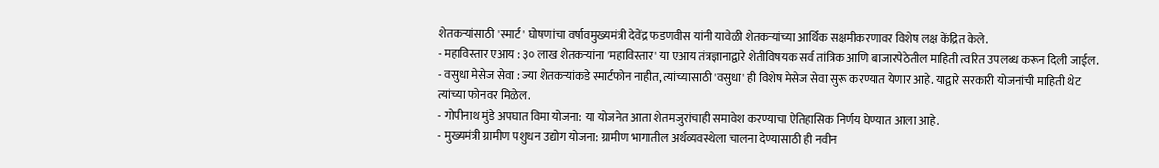शेतकऱ्यांसाठी 'स्मार्ट' घोषणांचा वर्षावमुख्यमंत्री देवेंद्र फडणवीस यांनी यावेळी शेतकऱ्यांच्या आर्थिक सक्षमीकरणावर विशेष लक्ष केंद्रित केले.
- महाविस्तार एआय : ३० लाख शेतकऱ्यांना 'महाविस्तार' या एआय तंत्रज्ञानाद्वारे शेतीविषयक सर्व तांत्रिक आणि बाजारपेठेतील माहिती त्वरित उपलब्ध करून दिली जाईल.
- वसुधा मेसेज सेवा : ज्या शेतकऱ्यांकडे स्मार्टफोन नाहीत, त्यांच्यासाठी 'वसुधा' ही विशेष मेसेज सेवा सुरू करण्यात येणार आहे. याद्वारे सरकारी योजनांची माहिती थेट त्यांच्या फोनवर मिळेल.
- गोपीनाथ मुंडे अपघात विमा योजना: या योजनेत आता शेतमजुरांचाही समावेश करण्याचा ऐतिहासिक निर्णय घेण्यात आला आहे.
- मुख्यमंत्री ग्रामीण पशुधन उद्योग योजना: ग्रामीण भागातील अर्थव्यवस्थेला चालना देण्यासाठी ही नवीन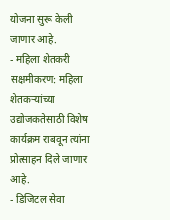योजना सुरू केली जाणार आहे.
- महिला शेतकरी सक्षमीकरण: महिला शेतकऱ्यांच्या उद्योजकतेसाठी विशेष कार्यक्रम राबवून त्यांना प्रोत्साहन दिले जाणार आहे.
- डिजिटल सेवा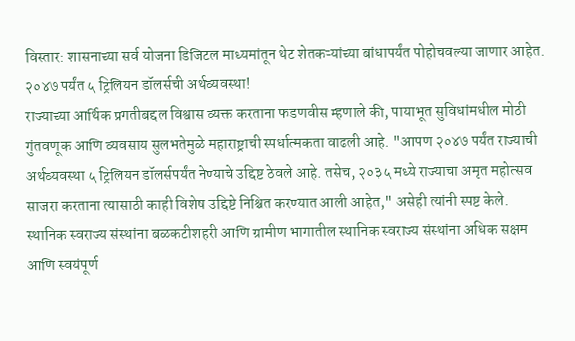विस्तार: शासनाच्या सर्व योजना डिजिटल माध्यमांतून थेट शेतकऱ्यांच्या बांधापर्यंत पोहोचवल्या जाणार आहेत.
२०४७ पर्यंत ५ ट्रिलियन डॉलर्सची अर्थव्यवस्था!
राज्याच्या आर्थिक प्रगतीबद्दल विश्वास व्यक्त करताना फडणवीस म्हणाले की, पायाभूत सुविधांमधील मोठी गुंतवणूक आणि व्यवसाय सुलभतेमुळे महाराष्ट्राची स्पर्धात्मकता वाढली आहे. "आपण २०४७ पर्यंत राज्याची अर्थव्यवस्था ५ ट्रिलियन डॉलर्सपर्यंत नेण्याचे उद्दिष्ट ठेवले आहे. तसेच, २०३५ मध्ये राज्याचा अमृत महोत्सव साजरा करताना त्यासाठी काही विशेष उद्दिष्टे निश्चित करण्यात आली आहेत," असेही त्यांनी स्पष्ट केले.
स्थानिक स्वराज्य संस्थांना बळकटीशहरी आणि ग्रामीण भागातील स्थानिक स्वराज्य संस्थांना अधिक सक्षम आणि स्वयंपूर्ण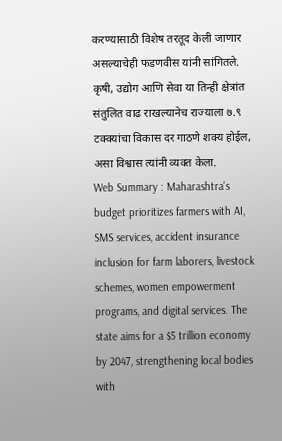करण्यासाठी विशेष तरतूद केली जाणार असल्याचेही फडणवीस यांनी सांगितले. कृषी, उद्योग आणि सेवा या तिन्ही क्षेत्रांत संतुलित वाढ राखल्यानेच राज्याला ७.९ टक्क्यांचा विकास दर गाठणे शक्य होईल, असा विश्वास त्यांनी व्यक्त केला.
Web Summary : Maharashtra's budget prioritizes farmers with AI, SMS services, accident insurance inclusion for farm laborers, livestock schemes, women empowerment programs, and digital services. The state aims for a $5 trillion economy by 2047, strengthening local bodies with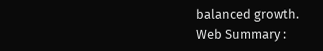balanced growth.
Web Summary :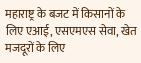महाराष्ट्र के बजट में किसानों के लिए एआई, एसएमएस सेवा, खेत मजदूरों के लिए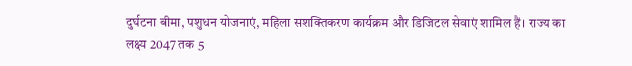दुर्घटना बीमा, पशुधन योजनाएं, महिला सशक्तिकरण कार्यक्रम और डिजिटल सेवाएं शामिल हैं। राज्य का लक्ष्य 2047 तक 5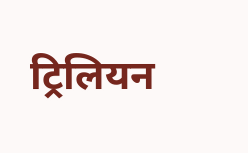ट्रिलियन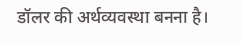डॉलर की अर्थव्यवस्था बनना है।